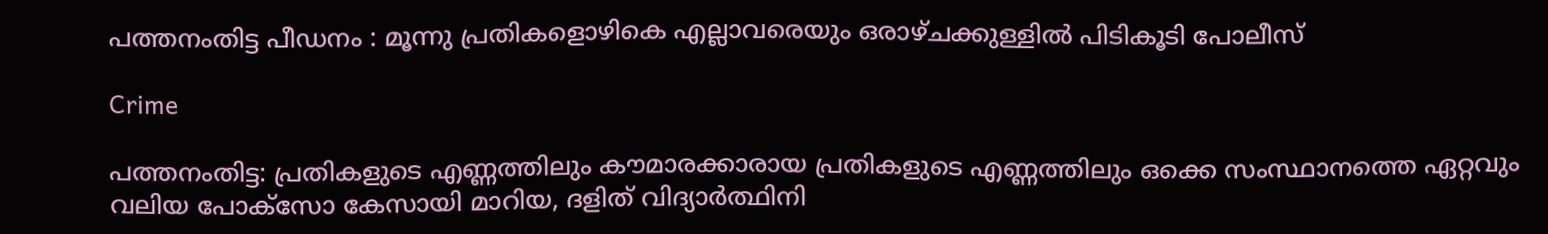പത്തനംതിട്ട പീഡനം : മൂന്നു പ്രതികളൊഴികെ എല്ലാവരെയും ഒരാഴ്ചക്കുള്ളിൽ പിടികൂടി പോലീസ്

Crime

പത്തനംതിട്ട: പ്രതികളുടെ എണ്ണത്തിലും കൗമാരക്കാരായ പ്രതികളുടെ എണ്ണത്തിലും ഒക്കെ സംസ്ഥാനത്തെ ഏറ്റവും വലിയ പോക്‌സോ കേസായി മാറിയ, ദളിത് വിദ്യാര്‍ത്ഥിനി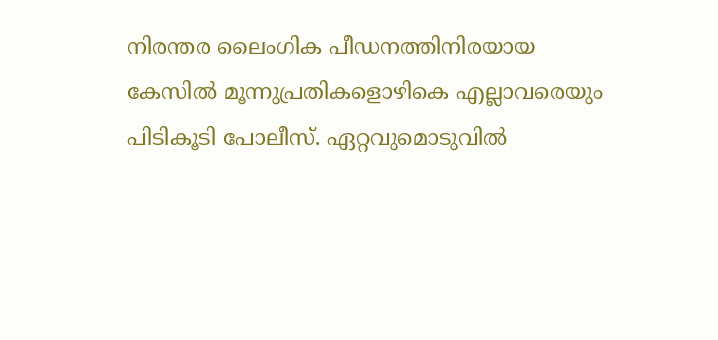നിരന്തര ലൈംഗിക പീഡനത്തിനിരയായ കേസില്‍ മൂന്നുപ്രതികളൊഴികെ എല്ലാവരെയും പിടികൂടി പോലീസ്. ഏറ്റവുമൊടുവില്‍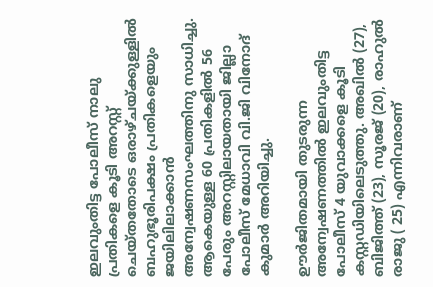ഇലവുംതിട്ട പോലീസ് നാലു പ്രതികളെ കൂടി അറസ്റ്റ് ചെയ്തതോടെ ഒരാഴ്ചയ്ക്കുള്ളില്‍ ബഹുഭൂരിപക്ഷം പ്രതികളെയും ജയിലിലാക്കാന്‍ അന്വേഷണസംഘത്തിനു സാധിച്ചു. ആകെയുള്ള 60 പ്രതികളില്‍ 56 പേരും അറസ്റ്റിലായതായി ജില്ലാ പോലീസ് മേധാവി വി.ജി വിനോദ് കുമാര്‍ അറിയിച്ചു.

ഊര്‍ജിതമായി തുടരുന്ന അന്വേഷണത്തില്‍ ഇലവുംതിട്ട പോലീസ് 4 യുവാക്കളെ കൂടി കസ്റ്റഡിയിലെടുത്തു. അഖില്‍ (27), ബിജിത്ത് (23), സൂരജ് (20), രാഹുല്‍ രാജു ( 25) എന്നിവരാണ്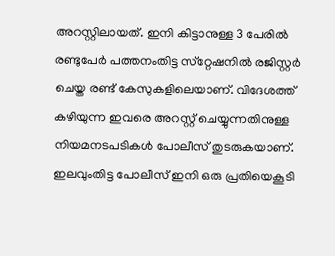അറസ്റ്റിലായത്. ഇനി കിട്ടാനുള്ള 3 പേരില്‍ രണ്ടുപേര്‍ പത്തനംതിട്ട സ്‌റ്റേഷനില്‍ രജിസ്റ്റര്‍ ചെയ്ത രണ്ട് കേസുകളിലെയാണ്. വിദേശത്ത് കഴിയുന്ന ഇവരെ അറസ്റ്റ് ചെയ്യുന്നതിനുള്ള നിയമനടപടികള്‍ പോലീസ് തുടരുകയാണ്. ഇലവുംതിട്ട പോലീസ് ഇനി ഒരു പ്രതിയെകൂടി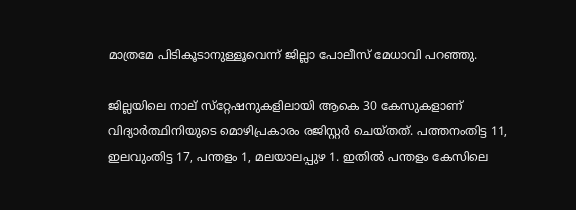മാത്രമേ പിടികൂടാനുള്ളൂവെന്ന് ജില്ലാ പോലീസ് മേധാവി പറഞ്ഞു.

ജില്ലയിലെ നാല് സ്‌റ്റേഷനുകളിലായി ആകെ 30 കേസുകളാണ് വിദ്യാര്‍ത്ഥിനിയുടെ മൊഴിപ്രകാരം രജിസ്റ്റര്‍ ചെയ്തത്. പത്തനംതിട്ട 11, ഇലവുംതിട്ട 17, പന്തളം 1, മലയാലപ്പുഴ 1. ഇതില്‍ പന്തളം കേസിലെ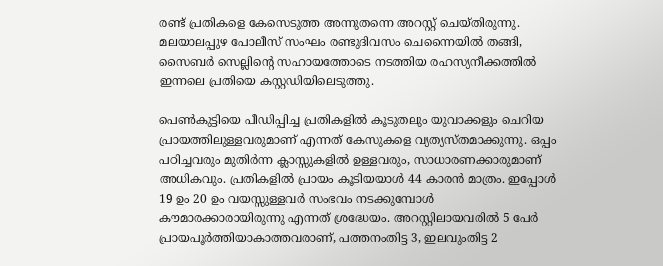രണ്ട് പ്രതികളെ കേസെടുത്ത അന്നുതന്നെ അറസ്റ്റ് ചെയ്തിരുന്നു. മലയാലപ്പുഴ പോലീസ് സംഘം രണ്ടുദിവസം ചെന്നൈയില്‍ തങ്ങി, സൈബര്‍ സെല്ലിന്റെ സഹായത്തോടെ നടത്തിയ രഹസ്യനീക്കത്തില്‍ ഇന്നലെ പ്രതിയെ കസ്റ്റഡിയിലെടുത്തു.

പെണ്‍കുട്ടിയെ പീഡിപ്പിച്ച പ്രതികളില്‍ കൂടുതലും യുവാക്കളും ചെറിയ പ്രായത്തിലുള്ളവരുമാണ് എന്നത് കേസുകളെ വ്യത്യസ്തമാക്കുന്നു. ഒപ്പം പഠിച്ചവരും മുതിര്‍ന്ന ക്ലാസ്സുകളില്‍ ഉള്ളവരും, സാധാരണക്കാരുമാണ് അധികവും. പ്രതികളില്‍ പ്രായം കൂടിയയാള്‍ 44 കാരന്‍ മാത്രം. ഇപ്പോള്‍ 19 ഉം 20 ഉം വയസ്സുള്ളവര്‍ സംഭവം നടക്കുമ്പോള്‍ കൗമാരക്കാരായിരുന്നു എന്നത് ശ്രദ്ധേയം. അറസ്റ്റിലായവരില്‍ 5 പേര്‍ പ്രായപൂര്‍ത്തിയാകാത്തവരാണ്, പത്തനംതിട്ട 3, ഇലവുംതിട്ട 2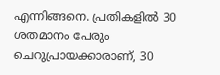എന്നിങ്ങനെ. പ്രതികളില്‍ 30 ശതമാനം പേരും ചെറുപ്രായക്കാരാണ്, 30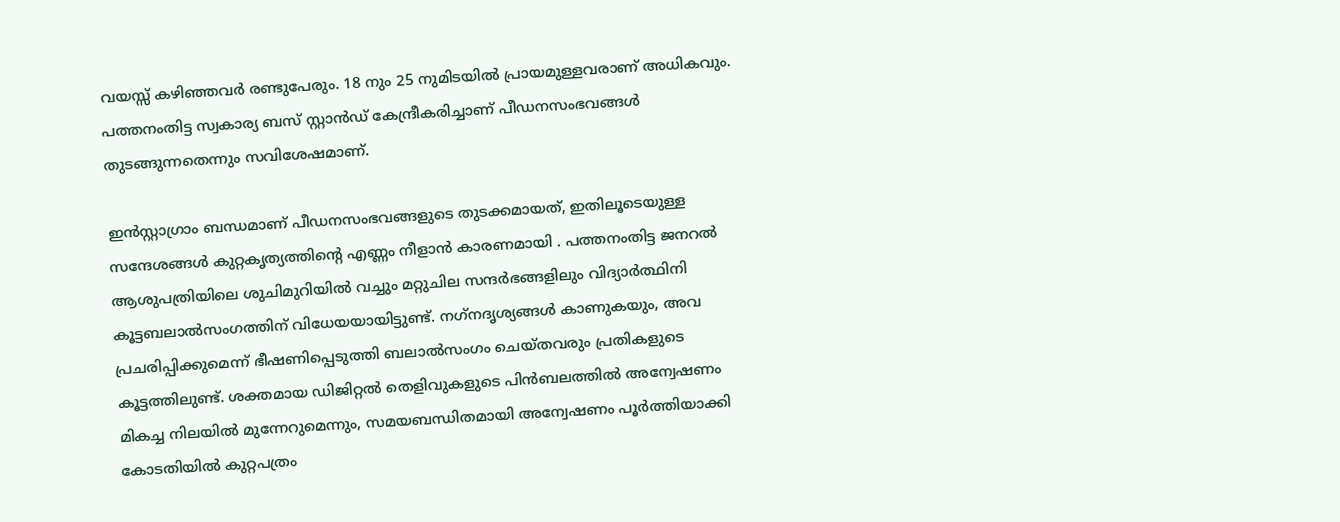വയസ്സ് കഴിഞ്ഞവര്‍ രണ്ടുപേരും. 18 നും 25 നുമിടയില്‍ പ്രായമുള്ളവരാണ് അധികവും. പത്തനംതിട്ട സ്വകാര്യ ബസ് സ്റ്റാന്‍ഡ് കേന്ദ്രീകരിച്ചാണ് പീഡനസംഭവങ്ങള്‍ തുടങ്ങുന്നതെന്നും സവിശേഷമാണ്.

ഇന്‍സ്റ്റാഗ്രാം ബന്ധമാണ് പീഡനസംഭവങ്ങളുടെ തുടക്കമായത്, ഇതിലൂടെയുള്ള സന്ദേശങ്ങള്‍ കുറ്റകൃത്യത്തിന്റെ എണ്ണം നീളാന്‍ കാരണമായി . പത്തനംതിട്ട ജനറല്‍ ആശുപത്രിയിലെ ശുചിമുറിയില്‍ വച്ചും മറ്റുചില സന്ദര്‍ഭങ്ങളിലും വിദ്യാര്‍ത്ഥിനി കൂട്ടബലാല്‍സംഗത്തിന് വിധേയയായിട്ടുണ്ട്. നഗ്‌നദൃശ്യങ്ങള്‍ കാണുകയും, അവ പ്രചരിപ്പിക്കുമെന്ന് ഭീഷണിപ്പെടുത്തി ബലാല്‍സംഗം ചെയ്തവരും പ്രതികളുടെ കൂട്ടത്തിലുണ്ട്. ശക്തമായ ഡിജിറ്റല്‍ തെളിവുകളുടെ പിന്‍ബലത്തില്‍ അന്വേഷണം മികച്ച നിലയില്‍ മുന്നേറുമെന്നും, സമയബന്ധിതമായി അന്വേഷണം പൂര്‍ത്തിയാക്കി കോടതിയില്‍ കുറ്റപത്രം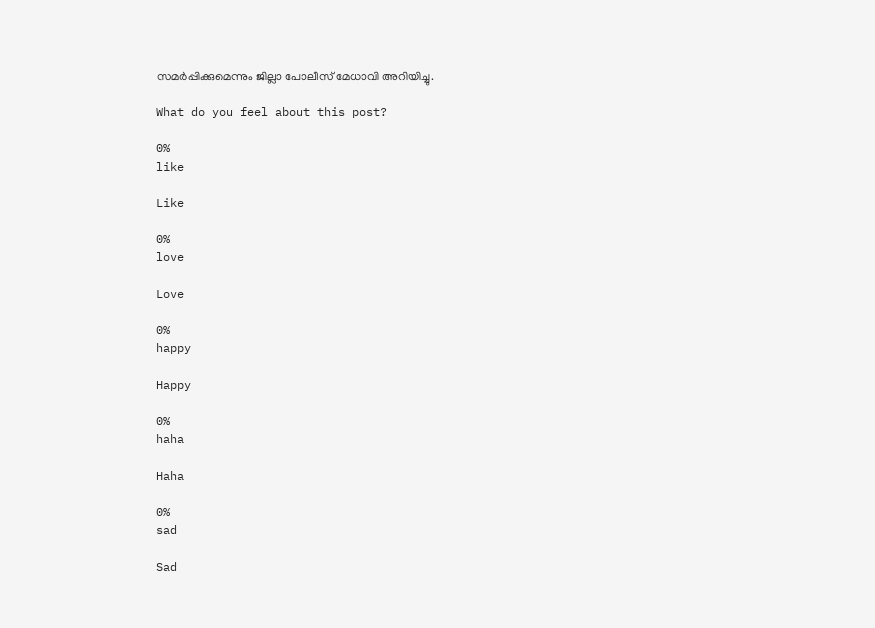സമര്‍പ്പിക്കുമെന്നും ജില്ലാ പോലീസ് മേധാവി അറിയിച്ചു.

What do you feel about this post?

0%
like

Like

0%
love

Love

0%
happy

Happy

0%
haha

Haha

0%
sad

Sad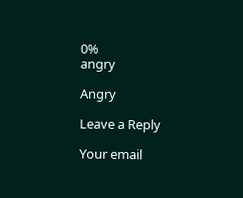0%
angry

Angry

Leave a Reply

Your email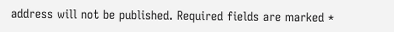address will not be published. Required fields are marked *